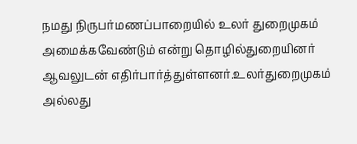நமது நிருபர்மணப்பாறையில் உலர் துறைமுகம் அமைக்கவேண்டும் என்று தொழில்துறையினர் ஆவலுடன் எதிர்பார்த்துள்ளனர்.உலர்துறைமுகம் அல்லது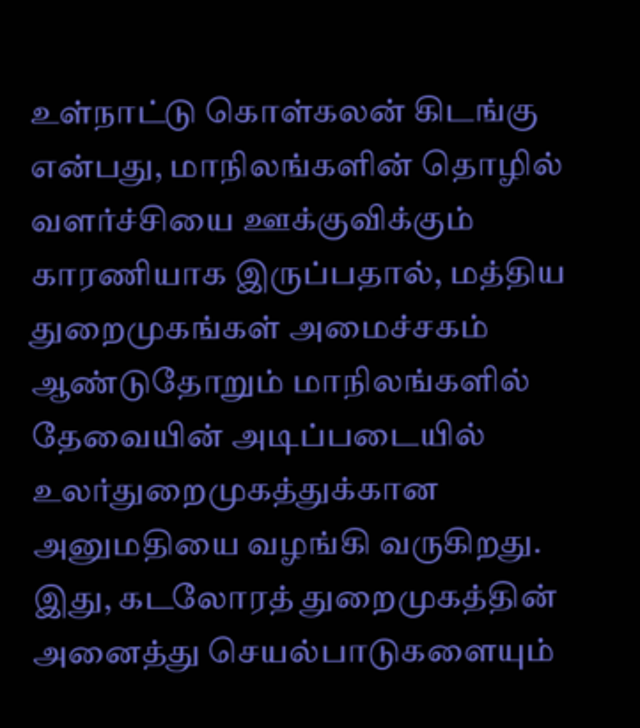உள்நாட்டு கொள்கலன் கிடங்கு என்பது, மாநிலங்களின் தொழில் வளர்ச்சியை ஊக்குவிக்கும் காரணியாக இருப்பதால், மத்திய துறைமுகங்கள் அமைச்சகம் ஆண்டுதோறும் மாநிலங்களில் தேவையின் அடிப்படையில் உலர்துறைமுகத்துக்கான அனுமதியை வழங்கி வருகிறது. இது, கடலோரத் துறைமுகத்தின் அனைத்து செயல்பாடுகளையும்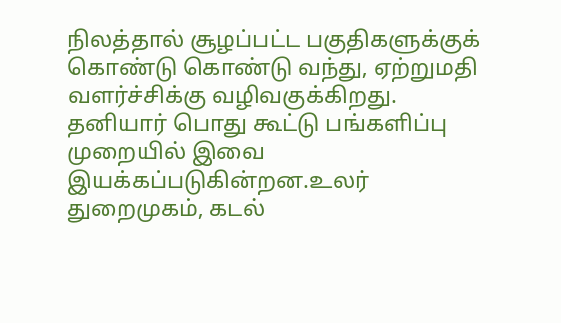நிலத்தால் சூழப்பட்ட பகுதிகளுக்குக் கொண்டு கொண்டு வந்து, ஏற்றுமதி வளர்ச்சிக்கு வழிவகுக்கிறது. தனியார் பொது கூட்டு பங்களிப்பு முறையில் இவை இயக்கப்படுகின்றன.உலர் துறைமுகம், கடல்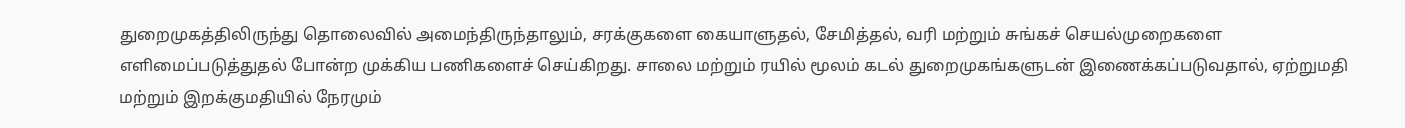துறைமுகத்திலிருந்து தொலைவில் அமைந்திருந்தாலும், சரக்குகளை கையாளுதல், சேமித்தல், வரி மற்றும் சுங்கச் செயல்முறைகளை எளிமைப்படுத்துதல் போன்ற முக்கிய பணிகளைச் செய்கிறது. சாலை மற்றும் ரயில் மூலம் கடல் துறைமுகங்களுடன் இணைக்கப்படுவதால், ஏற்றுமதி மற்றும் இறக்குமதியில் நேரமும்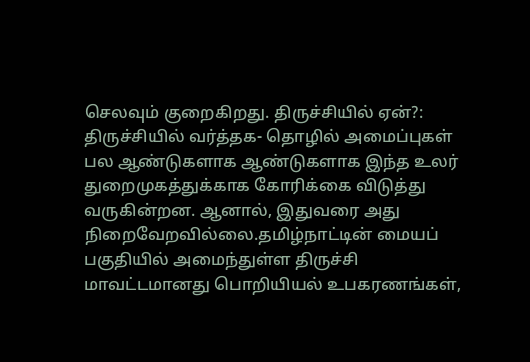செலவும் குறைகிறது. திருச்சியில் ஏன்?: திருச்சியில் வர்த்தக- தொழில் அமைப்புகள் பல ஆண்டுகளாக ஆண்டுகளாக இந்த உலர் துறைமுகத்துக்காக கோரிக்கை விடுத்து வருகின்றன. ஆனால், இதுவரை அது நிறைவேறவில்லை.தமிழ்நாட்டின் மையப் பகுதியில் அமைந்துள்ள திருச்சி மாவட்டமானது பொறியியல் உபகரணங்கள்,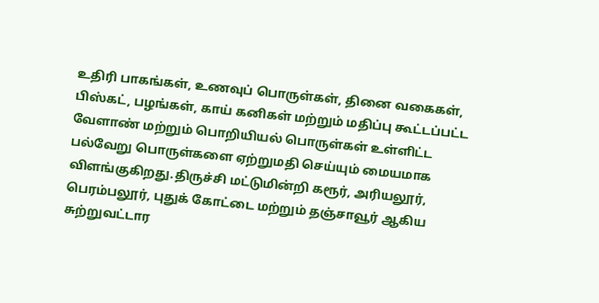உதிரி பாகங்கள், உணவுப் பொருள்கள், தினை வகைகள், பிஸ்கட், பழங்கள், காய் கனிகள் மற்றும் மதிப்பு கூட்டப்பட்ட வேளாண் மற்றும் பொறியியல் பொருள்கள் உள்ளிட்ட பல்வேறு பொருள்களை ஏற்றுமதி செய்யும் மையமாக விளங்குகிறது.திருச்சி மட்டுமின்றி கரூர், அரியலூர், பெரம்பலூர், புதுக் கோட்டை மற்றும் தஞ்சாவூர் ஆகிய சுற்றுவட்டார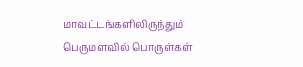மாவட்டங்களிலிருந்தும் பெருமளவில் பொருள்கள்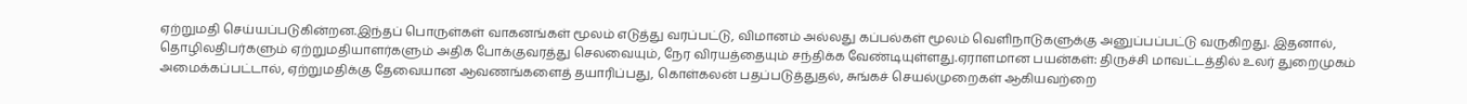ஏற்றுமதி செய்யப்படுகின்றன.இந்தப் பொருள்கள் வாகனங்கள் மூலம் எடுத்து வரப்பட்டு, விமானம் அல்லது கப்பல்கள் மூலம் வெளிநாடுகளுக்கு அனுப்பப்பட்டு வருகிறது. இதனால், தொழிலதிபர்களும் ஏற்றுமதியாளர்களும் அதிக போக்குவரத்து செலவையும், நேர விரயத்தையும் சந்திக்க வேண்டியுள்ளது.ஏராளமான பயன்கள்: திருச்சி மாவட்டத்தில் உலர் துறைமுகம் அமைக்கப்பட்டால், ஏற்றுமதிக்கு தேவையான ஆவணங்களைத் தயாரிப்பது, கொள்கலன் பதப்படுத்துதல், சுங்கச் செயல்முறைகள் ஆகியவற்றை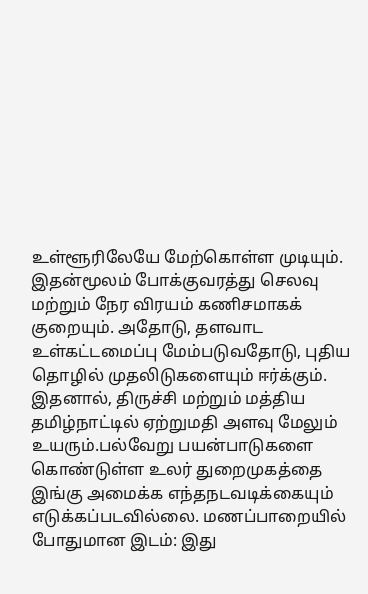உள்ளூரிலேயே மேற்கொள்ள முடியும். இதன்மூலம் போக்குவரத்து செலவு மற்றும் நேர விரயம் கணிசமாகக் குறையும். அதோடு, தளவாட உள்கட்டமைப்பு மேம்படுவதோடு, புதிய தொழில் முதலிடுகளையும் ஈர்க்கும். இதனால், திருச்சி மற்றும் மத்திய தமிழ்நாட்டில் ஏற்றுமதி அளவு மேலும் உயரும்.பல்வேறு பயன்பாடுகளை கொண்டுள்ள உலர் துறைமுகத்தை இங்கு அமைக்க எந்தநடவடிக்கையும் எடுக்கப்படவில்லை. மணப்பாறையில் போதுமான இடம்: இது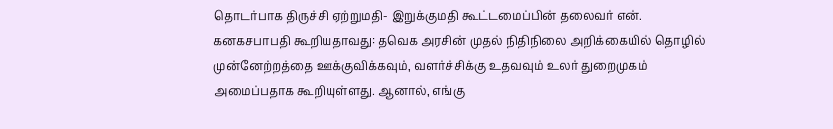தொடர்பாக திருச்சி ஏற்றுமதி- இறுக்குமதி கூட்டமைப்பின் தலைவர் என். கனகசபாபதி கூறியதாவது: தவெக அரசின் முதல் நிதிநிலை அறிக்கையில் தொழில் முன்னேற்றத்தை ஊக்குவிக்கவும், வளர்ச்சிக்கு உதவவும் உலர் துறைமுகம் அமைப்பதாக கூறியுள்ளது. ஆனால், எங்கு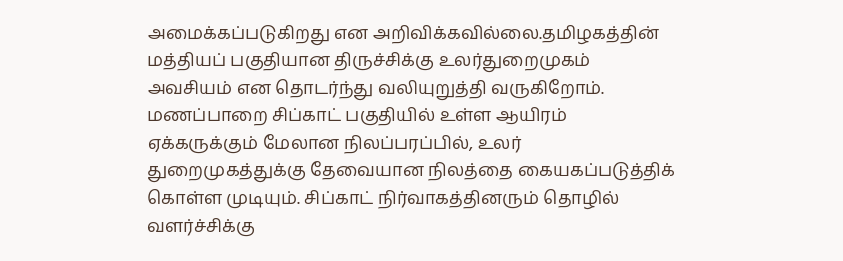அமைக்கப்படுகிறது என அறிவிக்கவில்லை.தமிழகத்தின் மத்தியப் பகுதியான திருச்சிக்கு உலர்துறைமுகம் அவசியம் என தொடர்ந்து வலியுறுத்தி வருகிறோம். மணப்பாறை சிப்காட் பகுதியில் உள்ள ஆயிரம் ஏக்கருக்கும் மேலான நிலப்பரப்பில், உலர் துறைமுகத்துக்கு தேவையான நிலத்தை கையகப்படுத்திக் கொள்ள முடியும். சிப்காட் நிர்வாகத்தினரும் தொழில் வளர்ச்சிக்கு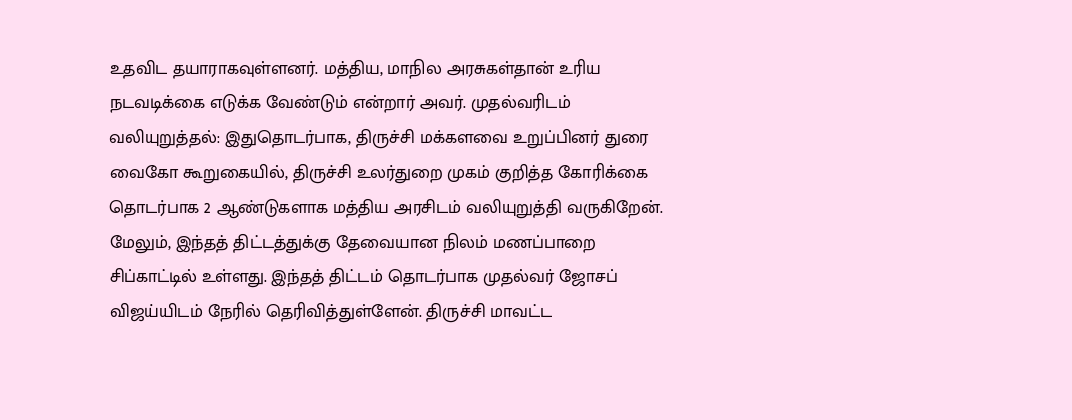உதவிட தயாராகவுள்ளனர். மத்திய, மாநில அரசுகள்தான் உரிய நடவடிக்கை எடுக்க வேண்டும் என்றார் அவர். முதல்வரிடம் வலியுறுத்தல்: இதுதொடர்பாக, திருச்சி மக்களவை உறுப்பினர் துரை வைகோ கூறுகையில், திருச்சி உலர்துறை முகம் குறித்த கோரிக்கை தொடர்பாக 2 ஆண்டுகளாக மத்திய அரசிடம் வலியுறுத்தி வருகிறேன். மேலும், இந்தத் திட்டத்துக்கு தேவையான நிலம் மணப்பாறை சிப்காட்டில் உள்ளது. இந்தத் திட்டம் தொடர்பாக முதல்வர் ஜோசப் விஜய்யிடம் நேரில் தெரிவித்துள்ளேன். திருச்சி மாவட்ட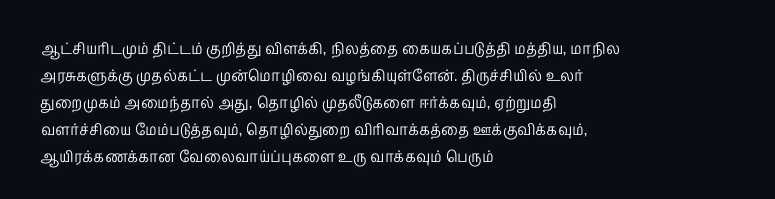ஆட்சியரிடமும் திட்டம் குறித்து விளக்கி, நிலத்தை கையகப்படுத்தி மத்திய, மாநில அரசுகளுக்கு முதல்கட்ட முன்மொழிவை வழங்கியுள்ளேன். திருச்சியில் உலர் துறைமுகம் அமைந்தால் அது, தொழில் முதலீடுகளை ஈர்க்கவும், ஏற்றுமதி வளர்ச்சியை மேம்படுத்தவும், தொழில்துறை விரிவாக்கத்தை ஊக்குவிக்கவும், ஆயிரக்கணக்கான வேலைவாய்ப்புகளை உரு வாக்கவும் பெரும்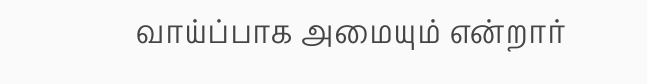வாய்ப்பாக அமையும் என்றார்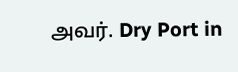அவர். Dry Port in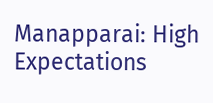Manapparai: High Expectations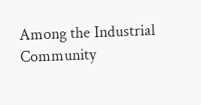Among the Industrial Community